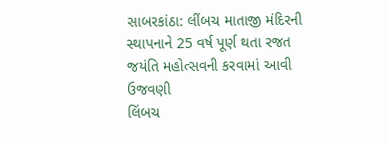સાબરકાંઠા: લીંબચ માતાજી મંદિરની સ્થાપનાને 25 વર્ષ પૂર્ણ થતા રજત જયંતિ મહોત્સવની કરવામાં આવી ઉજવણી
લિંબચ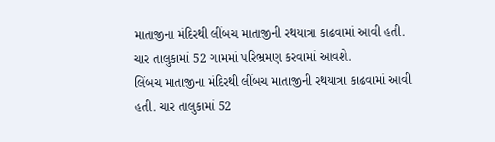માતાજીના મંદિરથી લીંબચ માતાજીની રથયાત્રા કાઢવામાં આવી હતી. ચાર તાલુકામાં 52 ગામમાં પરિભ્રમણ કરવામાં આવશે.
લિંબચ માતાજીના મંદિરથી લીંબચ માતાજીની રથયાત્રા કાઢવામાં આવી હતી. ચાર તાલુકામાં 52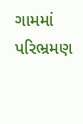ગામમાં પરિભ્રમણ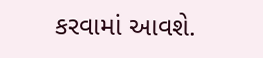કરવામાં આવશે.